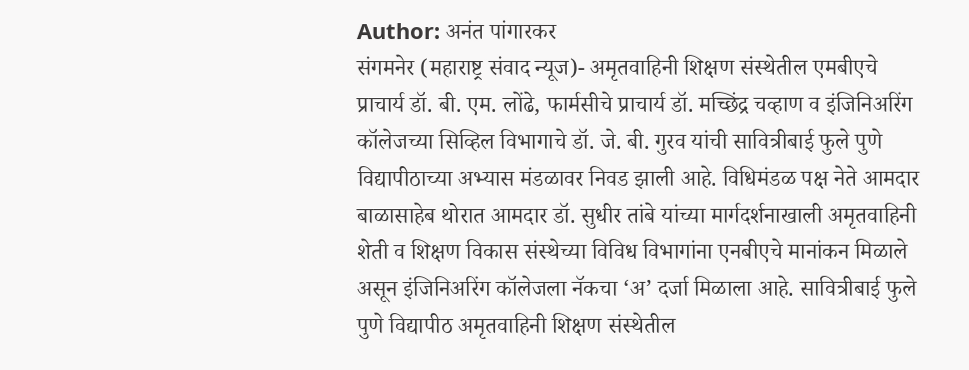Author: अनंत पांगारकर
संगमनेर (महाराष्ट्र संवाद न्यूज)- अमृतवाहिनी शिक्षण संस्थेतील एमबीएचे प्राचार्य डॉ. बी. एम. लोंढे, फार्मसीचे प्राचार्य डॉ. मच्छिंद्र चव्हाण व इंजिनिअरिंग कॉलेजच्या सिव्हिल विभागाचे डॉ. जे. बी. गुरव यांची सावित्रीबाई फुले पुणे विद्यापीठाच्या अभ्यास मंडळावर निवड झाली आहे. विधिमंडळ पक्ष नेते आमदार बाळासाहेब थोरात आमदार डॉ. सुधीर तांबे यांच्या मार्गदर्शनाखाली अमृतवाहिनी शेती व शिक्षण विकास संस्थेच्या विविध विभागांना एनबीएचे मानांकन मिळाले असून इंजिनिअरिंग कॉलेजला नॅकचा ‘अ’ दर्जा मिळाला आहे. सावित्रीबाई फुले पुणे विद्यापीठ अमृतवाहिनी शिक्षण संस्थेतील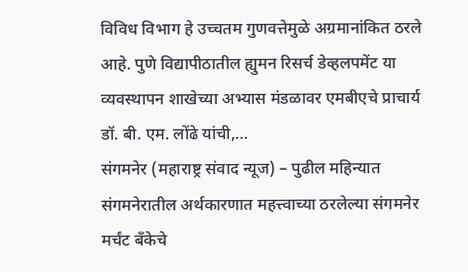विविध विभाग हे उच्चतम गुणवत्तेमुळे अग्रमानांकित ठरले आहे. पुणे विद्यापीठातील ह्युमन रिसर्च डेव्हलपमेंट या व्यवस्थापन शाखेच्या अभ्यास मंडळावर एमबीएचे प्राचार्य डॉ. बी. एम. लोंढे यांची,…
संगमनेर (महाराष्ट्र संवाद न्यूज) – पुढील महिन्यात संगमनेरातील अर्थकारणात महत्त्वाच्या ठरलेल्या संगमनेर मर्चंट बँकेचे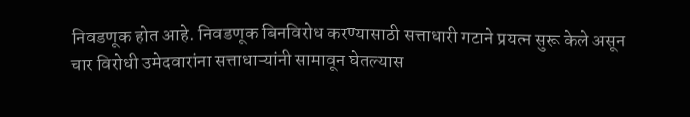निवडणूक होत आहे. निवडणूक बिनविरोध करण्यासाठी सत्ताधारी गटाने प्रयत्न सुरू केले असून चार विरोधी उमेदवारांना सत्ताधाऱ्यांनी सामावून घेतल्यास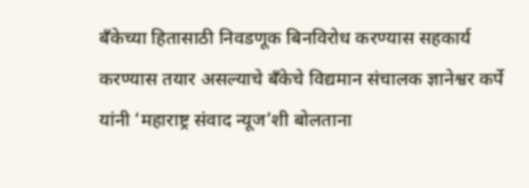बँकेच्या हितासाठी निवडणूक बिनविरोध करण्यास सहकार्य करण्यास तयार असल्याचे बँकेचे विद्यमान संचालक ज्ञानेश्वर कर्पे यांनी ‘महाराष्ट्र संवाद न्यूज’शी बोलताना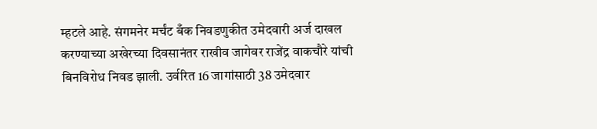म्हटले आहे. संगमनेर मर्चंट बँक निवडणुकीत उमेदवारी अर्ज दाखल करण्याच्या अखेरच्या दिवसानंतर राखीव जागेवर राजेंद्र वाकचौरे यांची बिनविरोध निवड झाली. उर्वरित 16 जागांसाठी 38 उमेदवार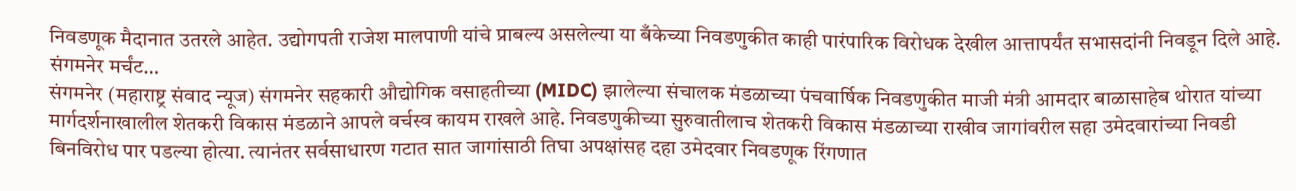निवडणूक मैदानात उतरले आहेत. उद्योगपती राजेश मालपाणी यांचे प्राबल्य असलेल्या या बँकेच्या निवडणुकीत काही पारंपारिक विरोधक देखील आत्तापर्यंत सभासदांनी निवडून दिले आहे. संगमनेर मर्चंट…
संगमनेर (महाराष्ट्र संवाद न्यूज) संगमनेर सहकारी औद्योगिक वसाहतीच्या (MIDC) झालेल्या संचालक मंडळाच्या पंचवार्षिक निवडणुकीत माजी मंत्री आमदार बाळासाहेब थोरात यांच्या मार्गदर्शनाखालील शेतकरी विकास मंडळाने आपले वर्चस्व कायम राखले आहे. निवडणुकीच्या सुरुवातीलाच शेतकरी विकास मंडळाच्या राखीव जागांवरील सहा उमेदवारांच्या निवडी बिनविरोध पार पडल्या होत्या. त्यानंतर सर्वसाधारण गटात सात जागांसाठी तिघा अपक्षांसह दहा उमेदवार निवडणूक रिंगणात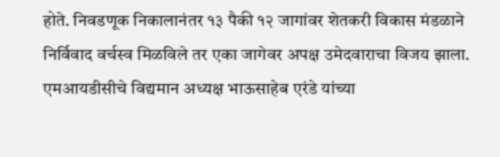होते. निवडणूक निकालानंतर १३ पैकी १२ जागांवर शेतकरी विकास मंडळाने निर्विवाद वर्चस्व मिळविले तर एका जागेवर अपक्ष उमेदवाराचा विजय झाला. एमआयडीसीचे विद्यमान अध्यक्ष भाऊसाहेब एरंडे यांच्या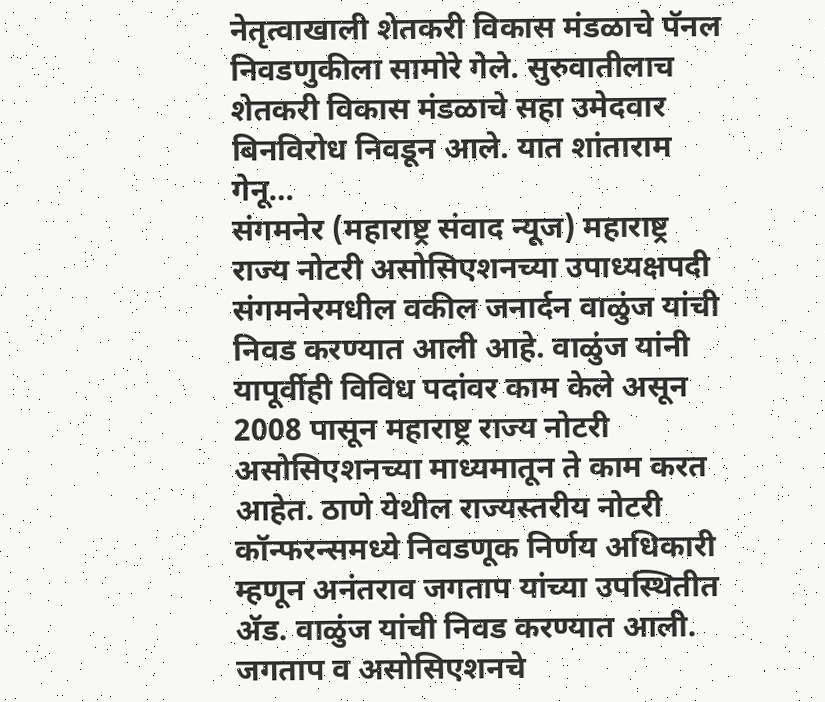नेतृत्वाखाली शेतकरी विकास मंडळाचे पॅनल निवडणुकीला सामोरे गेले. सुरुवातीलाच शेतकरी विकास मंडळाचे सहा उमेदवार बिनविरोध निवडून आले. यात शांताराम गेनू…
संगमनेर (महाराष्ट्र संवाद न्यूज) महाराष्ट्र राज्य नोटरी असोसिएशनच्या उपाध्यक्षपदी संगमनेरमधील वकील जनार्दन वाळुंज यांची निवड करण्यात आली आहे. वाळुंज यांनी यापूर्वीही विविध पदांवर काम केले असून 2008 पासून महाराष्ट्र राज्य नोटरी असोसिएशनच्या माध्यमातून ते काम करत आहेत. ठाणे येथील राज्यस्तरीय नोटरी कॉन्फरन्समध्ये निवडणूक निर्णय अधिकारी म्हणून अनंतराव जगताप यांच्या उपस्थितीत ॲड. वाळुंज यांची निवड करण्यात आली. जगताप व असोसिएशनचे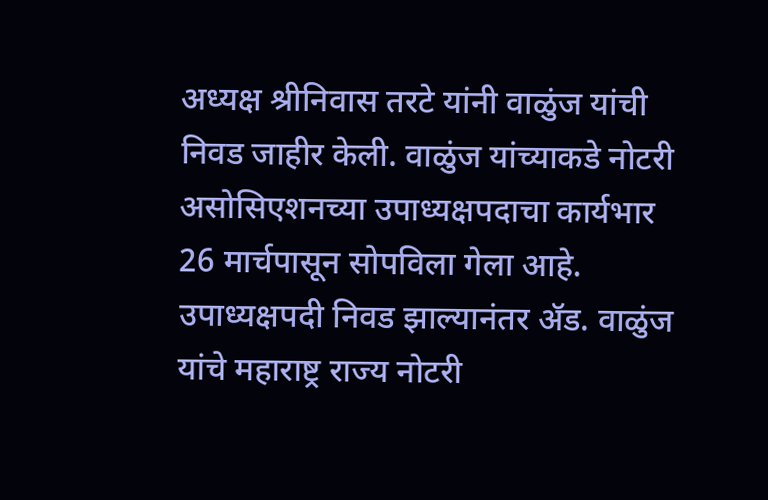अध्यक्ष श्रीनिवास तरटे यांनी वाळुंज यांची निवड जाहीर केली. वाळुंज यांच्याकडे नोटरी असोसिएशनच्या उपाध्यक्षपदाचा कार्यभार 26 मार्चपासून सोपविला गेला आहे. उपाध्यक्षपदी निवड झाल्यानंतर ॲड. वाळुंज यांचे महाराष्ट्र राज्य नोटरी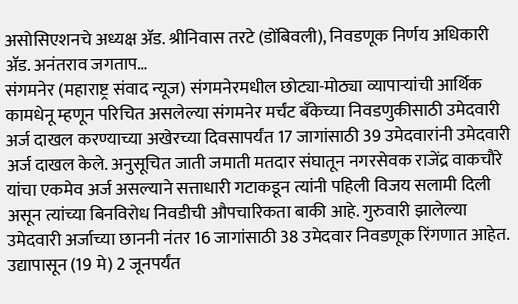असोसिएशनचे अध्यक्ष ॲड. श्रीनिवास तरटे (डोंबिवली), निवडणूक निर्णय अधिकारी ॲड. अनंतराव जगताप…
संगमनेर (महाराष्ट्र संवाद न्यूज) संगमनेरमधील छोट्या-मोठ्या व्यापाऱ्यांची आर्थिक कामधेनू म्हणून परिचित असलेल्या संगमनेर मर्चंट बँकेच्या निवडणुकीसाठी उमेदवारी अर्ज दाखल करण्याच्या अखेरच्या दिवसापर्यंत 17 जागांसाठी 39 उमेदवारांनी उमेदवारी अर्ज दाखल केले. अनुसूचित जाती जमाती मतदार संघातून नगरसेवक राजेंद्र वाकचौरे यांचा एकमेव अर्ज असल्याने सत्ताधारी गटाकडून त्यांनी पहिली विजय सलामी दिली असून त्यांच्या बिनविरोध निवडीची औपचारिकता बाकी आहे. गुरुवारी झालेल्या उमेदवारी अर्जाच्या छाननी नंतर 16 जागांसाठी 38 उमेदवार निवडणूक रिंगणात आहेत. उद्यापासून (19 मे) 2 जूनपर्यंत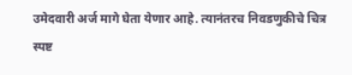उमेदवारी अर्ज मागे घेता येणार आहे. त्यानंतरच निवडणुकीचे चित्र स्पष्ट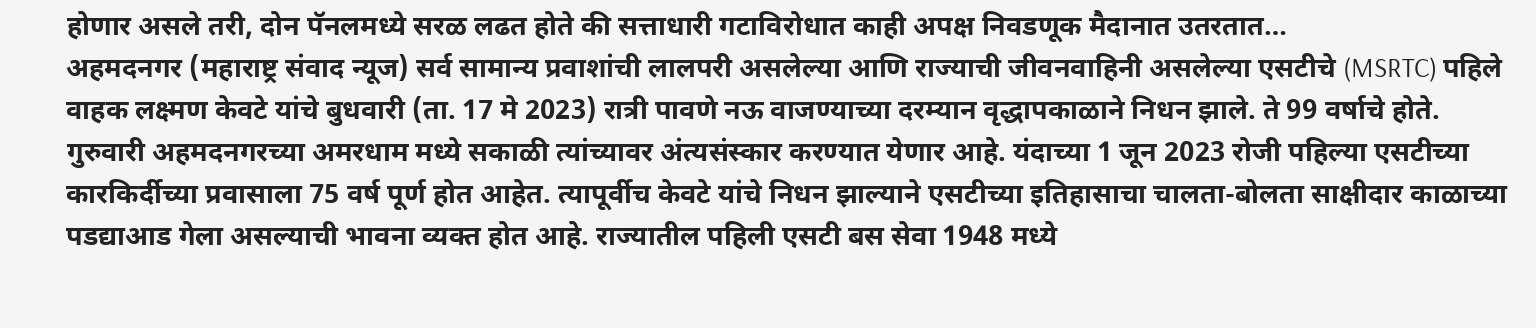होणार असले तरी, दोन पॅनलमध्ये सरळ लढत होते की सत्ताधारी गटाविरोधात काही अपक्ष निवडणूक मैदानात उतरतात…
अहमदनगर (महाराष्ट्र संवाद न्यूज) सर्व सामान्य प्रवाशांची लालपरी असलेल्या आणि राज्याची जीवनवाहिनी असलेल्या एसटीचे (MSRTC) पहिले वाहक लक्ष्मण केवटे यांचे बुधवारी (ता. 17 मे 2023) रात्री पावणे नऊ वाजण्याच्या दरम्यान वृद्धापकाळाने निधन झाले. ते 99 वर्षाचे होते. गुरुवारी अहमदनगरच्या अमरधाम मध्ये सकाळी त्यांच्यावर अंत्यसंस्कार करण्यात येणार आहे. यंदाच्या 1 जून 2023 रोजी पहिल्या एसटीच्या कारकिर्दीच्या प्रवासाला 75 वर्ष पूर्ण होत आहेत. त्यापूर्वीच केवटे यांचे निधन झाल्याने एसटीच्या इतिहासाचा चालता-बोलता साक्षीदार काळाच्या पडद्याआड गेला असल्याची भावना व्यक्त होत आहे. राज्यातील पहिली एसटी बस सेवा 1948 मध्ये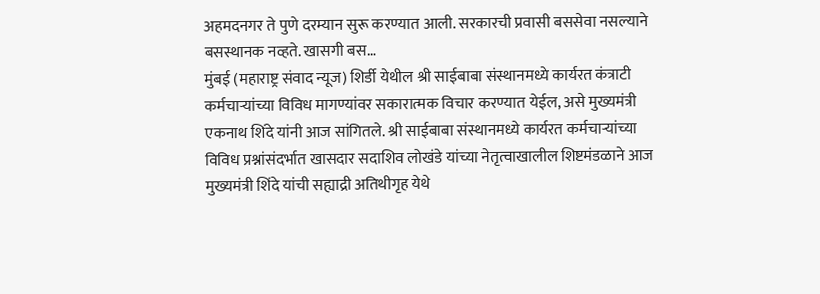अहमदनगर ते पुणे दरम्यान सुरू करण्यात आली. सरकारची प्रवासी बससेवा नसल्याने बसस्थानक नव्हते. खासगी बस…
मुंबई (महाराष्ट्र संवाद न्यूज) शिर्डी येथील श्री साईबाबा संस्थानमध्ये कार्यरत कंत्राटी कर्मचाऱ्यांच्या विविध मागण्यांवर सकारात्मक विचार करण्यात येईल, असे मुख्यमंत्री एकनाथ शिंदे यांनी आज सांगितले. श्री साईबाबा संस्थानमध्ये कार्यरत कर्मचाऱ्यांच्या विविध प्रश्नांसंदर्भात खासदार सदाशिव लोखंडे यांच्या नेतृत्वाखालील शिष्टमंडळाने आज मुख्यमंत्री शिंदे यांची सह्याद्री अतिथीगृह येथे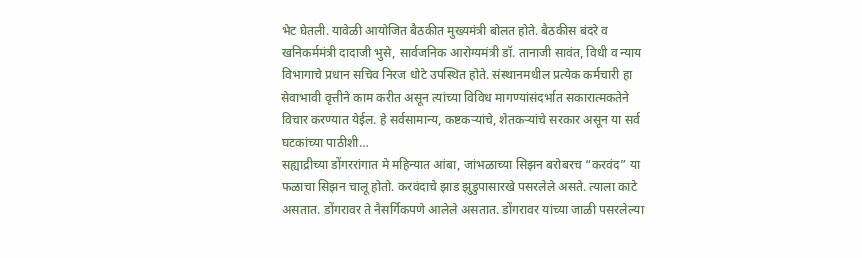भेट घेतली. यावेळी आयोजित बैठकीत मुख्यमंत्री बोलत होते. बैठकीस बंदरे व खनिकर्ममंत्री दादाजी भुसे, सार्वजनिक आरोग्यमंत्री डॉ. तानाजी सावंत, विधी व न्याय विभागाचे प्रधान सचिव निरज धोटे उपस्थित होते. संस्थानमधील प्रत्येक कर्मचारी हा सेवाभावी वृत्तीने काम करीत असून त्यांच्या विविध मागण्यांसंदर्भात सकारात्मकतेने विचार करण्यात येईल. हे सर्वसामान्य, कष्टकऱ्यांचे, शेतकऱ्यांचे सरकार असून या सर्व घटकांच्या पाठीशी…
सह्याद्रीच्या डोंगररांगात मे महिन्यात आंबा, जांभळाच्या सिझन बरोबरच “करवंद” या फळाचा सिझन चालू होतो. करवंदाचे झाड झुडुपासारखे पसरलेले असते. त्याला काटे असतात. डोंगरावर ते नैसर्गिकपणे आलेले असतात. डोंगरावर यांच्या जाळी पसरलेल्या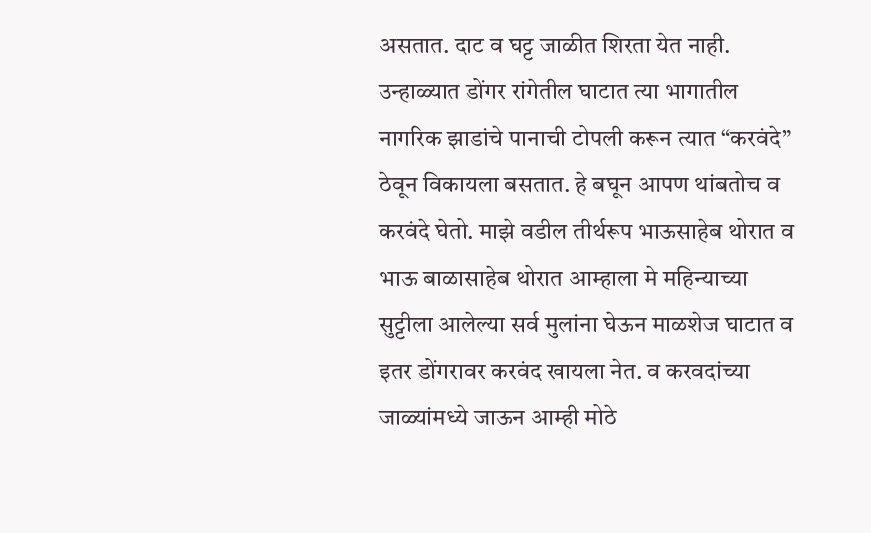असतात. दाट व घट्ट जाळीत शिरता येत नाही. उन्हाळ्यात डोंगर रांगेतील घाटात त्या भागातील नागरिक झाडांचे पानाची टोपली करून त्यात “करवंदे” ठेवून विकायला बसतात. हे बघून आपण थांबतोच व करवंदे घेतो. माझे वडील तीर्थरूप भाऊसाहेब थोरात व भाऊ बाळासाहेब थोरात आम्हाला मे महिन्याच्या सुट्टीला आलेल्या सर्व मुलांना घेऊन माळशेज घाटात व इतर डोंगरावर करवंद खायला नेत. व करवदांच्या जाळ्यांमध्ये जाऊन आम्ही मोठे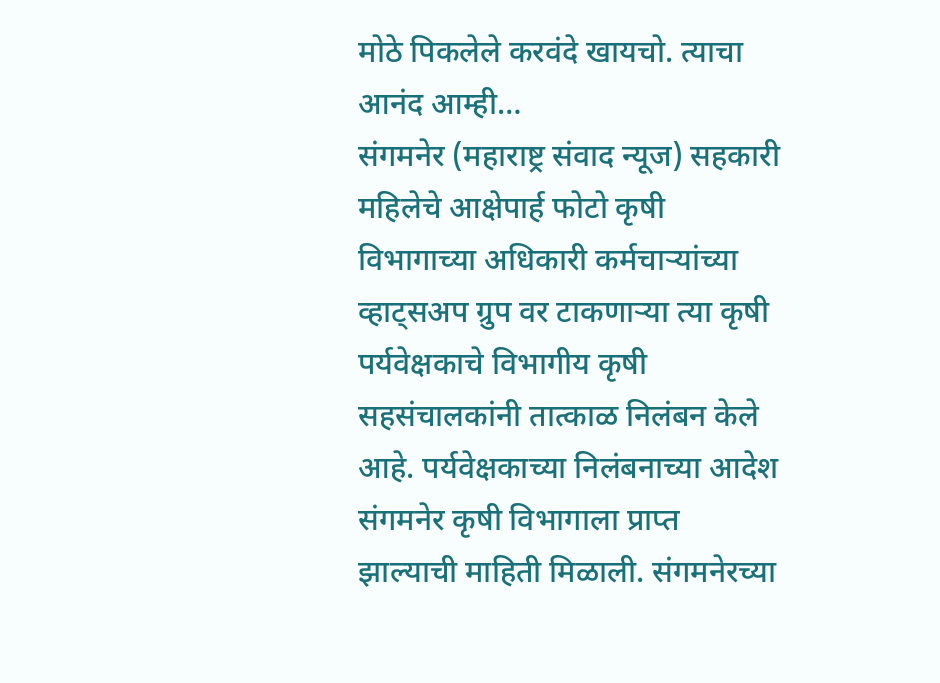मोठे पिकलेले करवंदे खायचो. त्याचा आनंद आम्ही…
संगमनेर (महाराष्ट्र संवाद न्यूज) सहकारी महिलेचे आक्षेपार्ह फोटो कृषी विभागाच्या अधिकारी कर्मचाऱ्यांच्या व्हाट्सअप ग्रुप वर टाकणाऱ्या त्या कृषी पर्यवेक्षकाचे विभागीय कृषी सहसंचालकांनी तात्काळ निलंबन केले आहे. पर्यवेक्षकाच्या निलंबनाच्या आदेश संगमनेर कृषी विभागाला प्राप्त झाल्याची माहिती मिळाली. संगमनेरच्या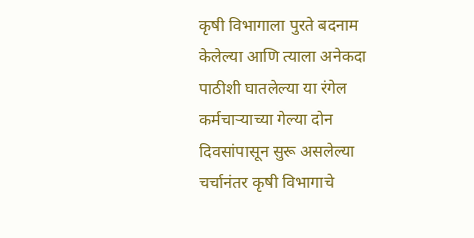कृषी विभागाला पुरते बदनाम केलेल्या आणि त्याला अनेकदा पाठीशी घातलेल्या या रंगेल कर्मचाऱ्याच्या गेल्या दोन दिवसांपासून सुरू असलेल्या चर्चानंतर कृषी विभागाचे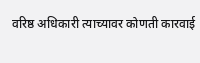वरिष्ठ अधिकारी त्याच्यावर कोणती कारवाई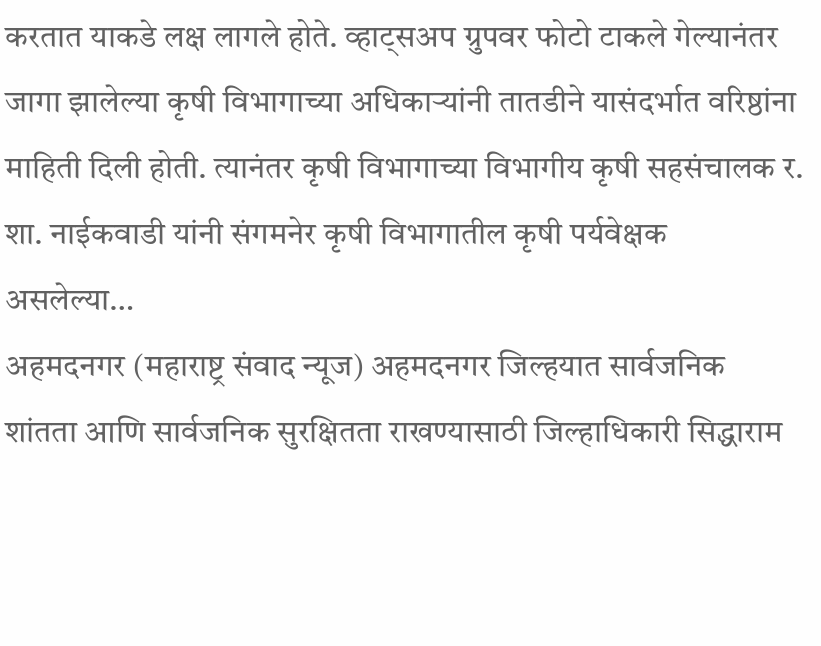करतात याकडे लक्ष लागले होते. व्हाट्सअप ग्रुपवर फोटो टाकले गेल्यानंतर जागा झालेल्या कृषी विभागाच्या अधिकाऱ्यांनी तातडीने यासंदर्भात वरिष्ठांना माहिती दिली होती. त्यानंतर कृषी विभागाच्या विभागीय कृषी सहसंचालक र. शा. नाईकवाडी यांनी संगमनेर कृषी विभागातील कृषी पर्यवेक्षक असलेल्या…
अहमदनगर (महाराष्ट्र संवाद न्यूज) अहमदनगर जिल्हयात सार्वजनिक शांतता आणि सार्वजनिक सुरक्षितता राखण्यासाठी जिल्हाधिकारी सिद्धाराम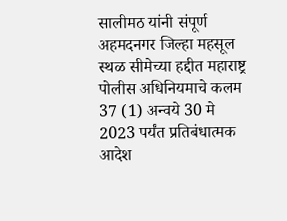सालीमठ यांनी संपूर्ण अहमदनगर जिल्हा महसूल स्थळ सीमेच्या हद्दीत महाराष्ट्र पोलीस अधिनियमाचे कलम 37 (1) अन्वये 30 मे 2023 पर्यंत प्रतिबंधात्मक आदेश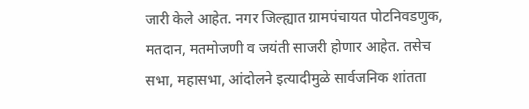जारी केले आहेत. नगर जिल्ह्यात ग्रामपंचायत पोटनिवडणुक, मतदान, मतमोजणी व जयंती साजरी होणार आहेत. तसेच सभा, महासभा, आंदोलने इत्यादीमुळे सार्वजनिक शांतता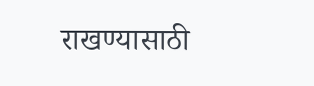राखण्यासाठी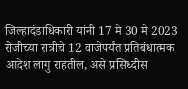जिल्हादंडाधिकारी यांनी 17 मे 30 मे 2023 रोजीच्या रात्रीचे 12 वाजेपर्यंत प्रतिबंधात्मक आदेश लागु राहतील, असे प्रसिध्दीस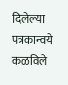दिलेल्या पत्रकान्वये कळविले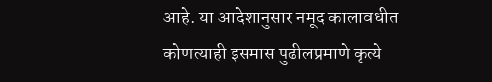आहे. या आदेशानुसार नमूद कालावधीत कोणत्याही इसमास पुढीलप्रमाणे कृत्ये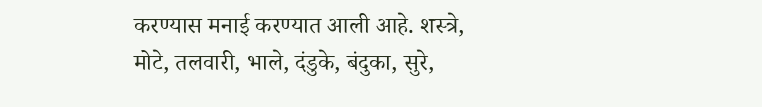करण्यास मनाई करण्यात आली आहे. शस्त्रे, मोटे, तलवारी, भाले, दंडुके, बंदुका, सुरे,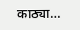काठ्या…